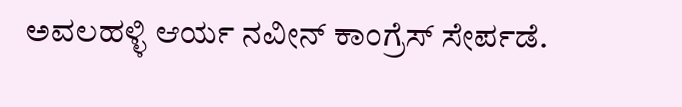ಅವಲಹಳ್ಳಿ ಆರ್ಯ ನವೀನ್ ಕಾಂಗ್ರೆಸ್ ಸೇರ್ಪಡೆ.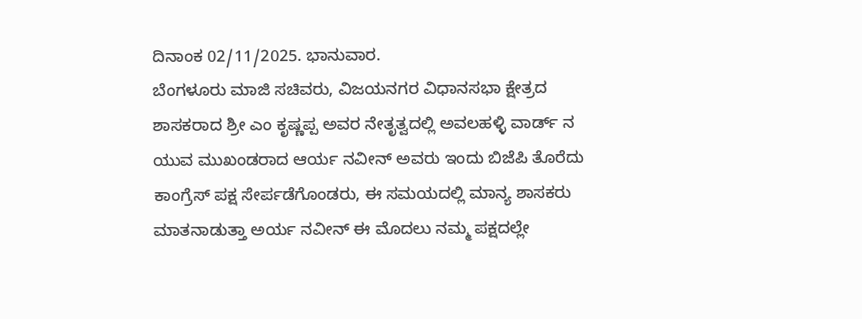ದಿನಾಂಕ 02/11/2025. ಭಾನುವಾರ.
ಬೆಂಗಳೂರು ಮಾಜಿ ಸಚಿವರು, ವಿಜಯನಗರ ವಿಧಾನಸಭಾ ಕ್ಷೇತ್ರದ ಶಾಸಕರಾದ ಶ್ರೀ ಎಂ ಕೃಷ್ಣಪ್ಪ ಅವರ ನೇತೃತ್ವದಲ್ಲಿ ಅವಲಹಳ್ಳಿ ವಾರ್ಡ್ ನ ಯುವ ಮುಖಂಡರಾದ ಆರ್ಯ ನವೀನ್ ಅವರು ಇಂದು ಬಿಜೆಪಿ ತೊರೆದು ಕಾಂಗ್ರೆಸ್ ಪಕ್ಷ ಸೇರ್ಪಡೆಗೊಂಡರು, ಈ ಸಮಯದಲ್ಲಿ ಮಾನ್ಯ ಶಾಸಕರು ಮಾತನಾಡುತ್ತಾ ಅರ್ಯ ನವೀನ್ ಈ ಮೊದಲು ನಮ್ಮ ಪಕ್ಷದಲ್ಲೇ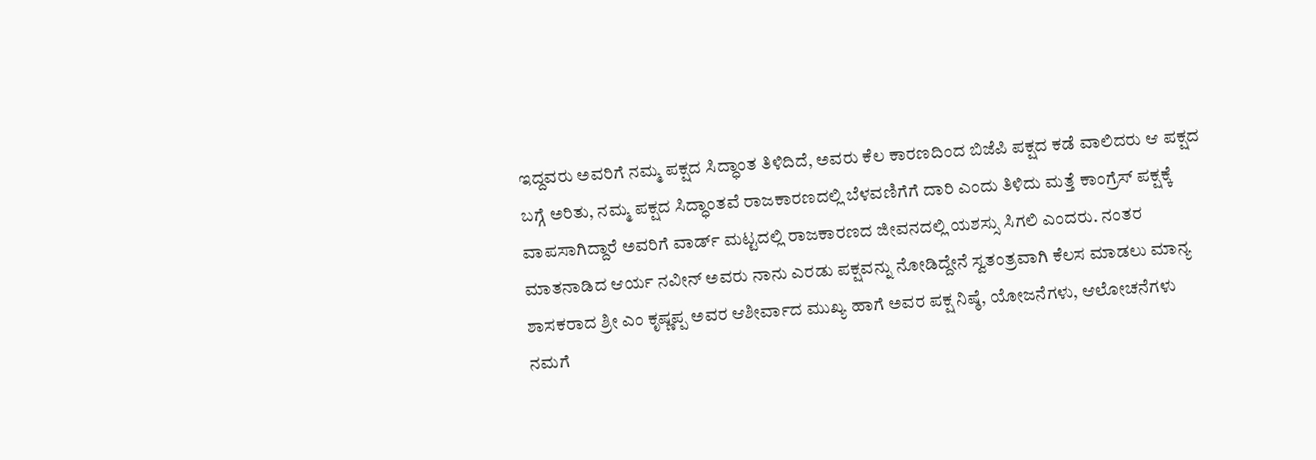ಇದ್ದವರು ಅವರಿಗೆ ನಮ್ಮ ಪಕ್ಷದ ಸಿದ್ಧಾಂತ ತಿಳಿದಿದೆ, ಅವರು ಕೆಲ ಕಾರಣದಿಂದ ಬಿಜೆಪಿ ಪಕ್ಷದ ಕಡೆ ವಾಲಿದರು ಆ ಪಕ್ಷದ ಬಗ್ಗೆ ಅರಿತು, ನಮ್ಮ ಪಕ್ಷದ ಸಿದ್ಧಾಂತವೆ ರಾಜಕಾರಣದಲ್ಲಿ ಬೆಳವಣಿಗೆಗೆ ದಾರಿ ಎಂದು ತಿಳಿದು ಮತ್ತೆ ಕಾಂಗ್ರೆಸ್ ಪಕ್ಷಕ್ಕೆ ವಾಪಸಾಗಿದ್ದಾರೆ ಅವರಿಗೆ ವಾರ್ಡ್ ಮಟ್ಟದಲ್ಲಿ ರಾಜಕಾರಣದ ಜೀವನದಲ್ಲಿ ಯಶಸ್ಸು ಸಿಗಲಿ ಎಂದರು. ನಂತರ ಮಾತನಾಡಿದ ಆರ್ಯ ನವೀನ್ ಅವರು ನಾನು ಎರಡು ಪಕ್ಷವನ್ನು ನೋಡಿದ್ದೇನೆ ಸ್ವತಂತ್ರವಾಗಿ ಕೆಲಸ ಮಾಡಲು ಮಾನ್ಯ ಶಾಸಕರಾದ ಶ್ರೀ ಎಂ ಕೃಷ್ಣಪ್ಪ ಅವರ ಆಶೀರ್ವಾದ ಮುಖ್ಯ ಹಾಗೆ ಅವರ ಪಕ್ಷ ನಿಷ್ಠೆ, ಯೋಜನೆಗಳು, ಆಲೋಚನೆಗಳು ನಮಗೆ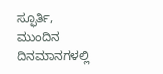ಸ್ಫೂರ್ತಿ, ಮುಂದಿನ ದಿನಮಾನಗಳಲ್ಲಿ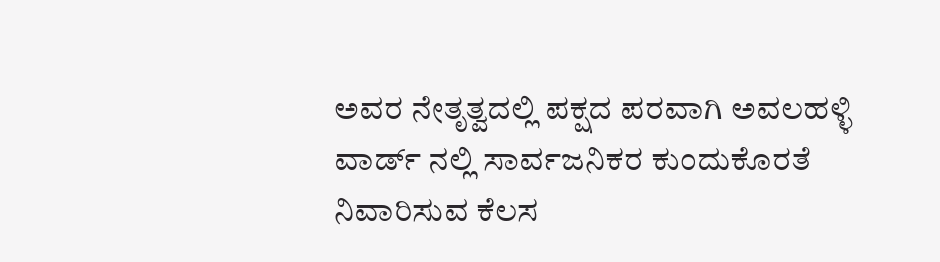ಅವರ ನೇತೃತ್ವದಲ್ಲಿ ಪಕ್ಷದ ಪರವಾಗಿ ಅವಲಹಳ್ಳಿ ವಾರ್ಡ್ ನಲ್ಲಿ ಸಾರ್ವಜನಿಕರ ಕುಂದುಕೊರತೆ ನಿವಾರಿಸುವ ಕೆಲಸ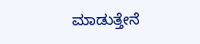ಮಾಡುತ್ತೇನೆ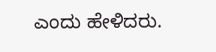ಎಂದು ಹೇಳಿದರು.